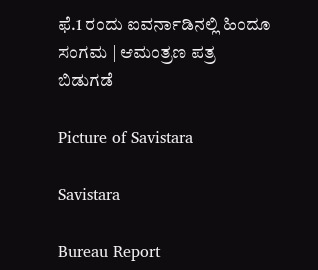ಫೆ.1 ರಂದು ಐವರ್ನಾಡಿನಲ್ಲಿ ಹಿಂದೂ ಸಂಗಮ | ಆಮಂತ್ರಣ ಪತ್ರ ಬಿಡುಗಡೆ

Picture of Savistara

Savistara

Bureau Report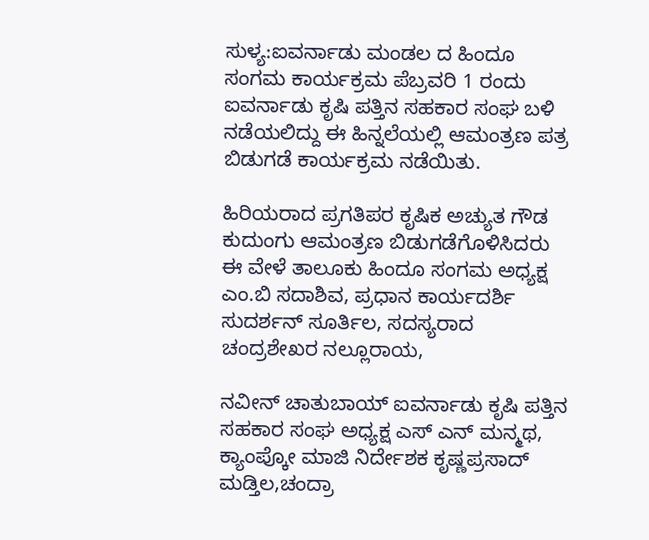ಸುಳ್ಯ:ಐವರ್ನಾಡು ಮಂಡಲ ದ ಹಿಂದೂ ಸಂಗಮ ಕಾರ್ಯಕ್ರಮ ಪೆಬ್ರವರಿ 1 ರಂದು ಐವರ್ನಾಡು ಕೃಷಿ ಪತ್ತಿನ ಸಹಕಾರ ಸಂಘ ಬಳಿ ನಡೆಯಲಿದ್ದು ಈ ಹಿನ್ನಲೆಯಲ್ಲಿ ಆಮಂತ್ರಣ ಪತ್ರ ಬಿಡುಗಡೆ ಕಾರ್ಯಕ್ರಮ ನಡೆಯಿತು.

ಹಿರಿಯರಾದ ಪ್ರಗತಿಪರ ಕೃಷಿಕ ಅಚ್ಯುತ ಗೌಡ ಕುದುಂಗು ಆಮಂತ್ರಣ ಬಿಡುಗಡೆಗೊಳಿಸಿದರು ಈ ವೇಳೆ ತಾಲೂಕು ಹಿಂದೂ ಸಂಗಮ ಅಧ್ಯಕ್ಷ ಎಂ.ಬಿ ಸದಾಶಿವ, ಪ್ರಧಾನ ಕಾರ್ಯದರ್ಶಿ ಸುದರ್ಶನ್ ಸೂರ್ತಿಲ, ಸದಸ್ಯರಾದ ಚಂದ್ರಶೇಖರ ನಲ್ಲೂರಾಯ,

ನವೀನ್ ಚಾತುಬಾಯ್ ಐವರ್ನಾಡು ಕೃಷಿ ಪತ್ತಿನ ಸಹಕಾರ ಸಂಘ ಅಧ್ಯಕ್ಷ ಎಸ್ ಎನ್ ಮನ್ಮಥ, ಕ್ಯಾಂಪ್ಕೋ ಮಾಜಿ ನಿರ್ದೇಶಕ ಕೃಷ್ಣಪ್ರಸಾದ್ ಮಡ್ತಿಲ,ಚಂದ್ರಾ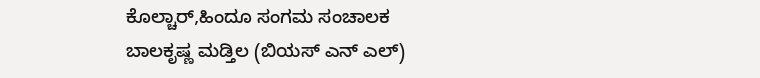ಕೊಲ್ಚಾರ್,ಹಿಂದೂ ಸಂಗಮ ಸಂಚಾಲಕ ಬಾಲಕೃಷ್ಣ ಮಡ್ತಿಲ (ಬಿಯಸ್ ಎನ್ ಎಲ್)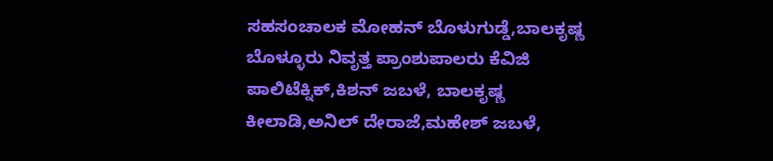ಸಹಸಂಚಾಲಕ ಮೋಹನ್ ಬೊಳುಗುಡ್ಡೆ,ಬಾಲಕೃಷ್ಣ ಬೊಳ್ಳೂರು ನಿವೃತ್ತ ಪ್ರಾಂಶುಪಾಲರು ಕೆವಿಜಿ ಪಾಲಿಟೆಕ್ನಿಕ್,ಕಿಶನ್ ಜಬಳೆ, ಬಾಲಕೃಷ್ಣ ಕೀಲಾಡಿ,ಅನಿಲ್ ದೇರಾಜೆ,ಮಹೇಶ್ ಜಬಳೆ,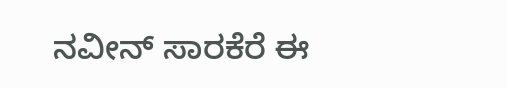ನವೀನ್ ಸಾರಕೆರೆ ಈ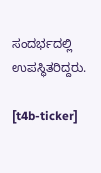ಸಂದರ್ಭದಲ್ಲಿ ಉಪಸ್ಥಿತರಿದ್ದರು.

[t4b-ticker]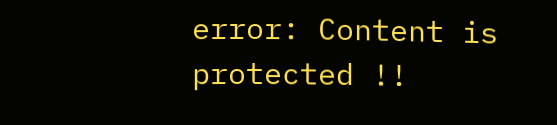error: Content is protected !!